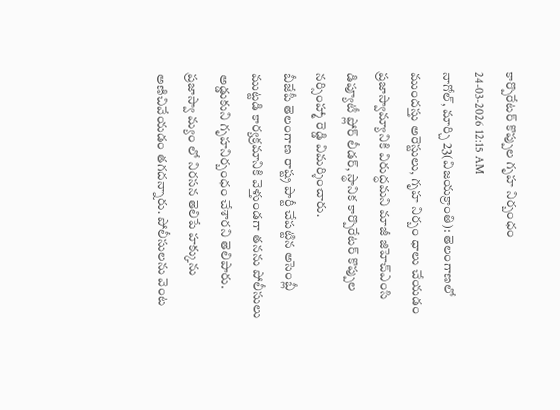కార్పొరేటర్ కొప్పుల గృహ నిర్బంధం
24-03-2026 12:15 AM
నాగోల్, మార్చి 23(విజయక్రాంతి): తెలంగాణలో ముందస్తు అరెస్టులు, గృహ నిర్బం ధాలు చేయడం ప్రజాస్వామ్యానికి విరుద్ధమని మాజీ జిహెచ్ఎంసి డిప్యూటీ ఫ్లోర్ లీడర్, స్థానిక కార్పొరేటర్ కొప్పుల నర్సింహ్మా రెడ్డి విమర్శించారు.
బీజేపీ తెలంగాణ రాష్ట్ర పార్టీ చేపట్టిన అసెంబ్లీ ముట్టడి కార్యక్రమానికి వెళ్తుండగా తనను పోలీసులు అడ్డుకుని గృహనిర్బంధం చేశారని తెలిపారు. ప్రజాస్వా మ్యం లో నిరసన తెలిపే హక్కును అణిచివేయడం తగదన్నారు. పోలీసులను వెంట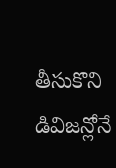తీసుకొని డివిజన్లోనే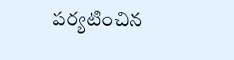పర్యటించిన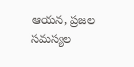ఆయన, ప్రజల సమస్యల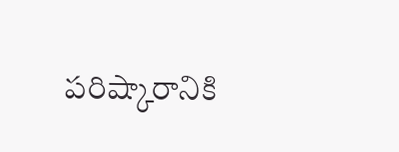పరిష్కారానికి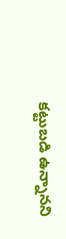కట్టుబడి ఉన్నానని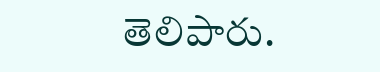తెలిపారు.